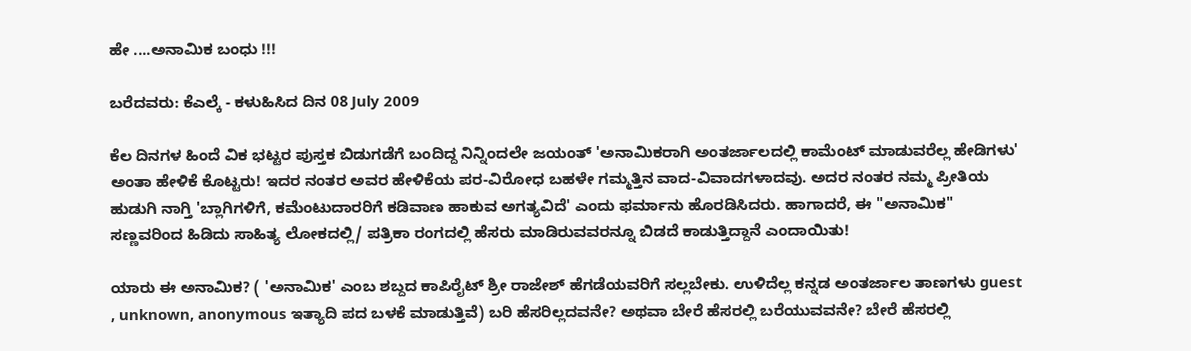ಹೇ ....ಅನಾಮಿಕ ಬಂಧು !!!

ಬರೆದವರು: ಕೆಎಲ್ಕೆ - ಕಳುಹಿಸಿದ ದಿನ 08 July 2009

ಕೆಲ ದಿನಗಳ ಹಿಂದೆ ವಿಕ ಭಟ್ಟರ ಪುಸ್ತಕ ಬಿಡುಗಡೆಗೆ ಬಂದಿದ್ದ ನಿನ್ನಿಂದಲೇ ಜಯಂತ್ 'ಅನಾಮಿಕರಾಗಿ ಅಂತರ್ಜಾಲದಲ್ಲಿ ಕಾಮೆಂಟ್ ಮಾಡುವರೆಲ್ಲ ಹೇಡಿಗಳು' ಅಂತಾ ಹೇಳಿಕೆ ಕೊಟ್ಟರು! ಇದರ ನಂತರ ಅವರ ಹೇಳಿಕೆಯ ಪರ-ವಿರೋಧ ಬಹಳೇ ಗಮ್ಮತ್ತಿನ ವಾದ-ವಿವಾದಗಳಾದವು. ಅದರ ನಂತರ ನಮ್ಮ ಪ್ರೀತಿಯ ಹುಡುಗಿ ನಾಗ್ತಿ 'ಬ್ಲಾಗಿಗಳಿಗೆ, ಕಮೆಂಟುದಾರರಿಗೆ ಕಡಿವಾಣ ಹಾಕುವ ಅಗತ್ಯವಿದೆ' ಎಂದು ಫರ್ಮಾನು ಹೊರಡಿಸಿದರು. ಹಾಗಾದರೆ, ಈ "ಅನಾಮಿಕ" ಸಣ್ಣವರಿಂದ ಹಿಡಿದು ಸಾಹಿತ್ಯ ಲೋಕದಲ್ಲಿ/ ಪತ್ರಿಕಾ ರಂಗದಲ್ಲಿ ಹೆಸರು ಮಾಡಿರುವವರನ್ನೂ ಬಿಡದೆ ಕಾಡುತ್ತಿದ್ದಾನೆ ಎಂದಾಯಿತು!

ಯಾರು ಈ ಅನಾಮಿಕ? ( 'ಅನಾಮಿಕ' ಎಂಬ ಶಬ್ದದ ಕಾಪಿರೈಟ್ ಶ್ರೀ ರಾಜೇಶ್ ಹೆಗಡೆಯವರಿಗೆ ಸಲ್ಲಬೇಕು. ಉಳಿದೆಲ್ಲ ಕನ್ನಡ ಅಂತರ್ಜಾಲ ತಾಣಗಳು guest , unknown, anonymous ಇತ್ಯಾದಿ ಪದ ಬಳಕೆ ಮಾಡುತ್ತಿವೆ) ಬರಿ ಹೆಸರಿಲ್ಲದವನೇ? ಅಥವಾ ಬೇರೆ ಹೆಸರಲ್ಲಿ ಬರೆಯುವವನೇ? ಬೇರೆ ಹೆಸರಲ್ಲಿ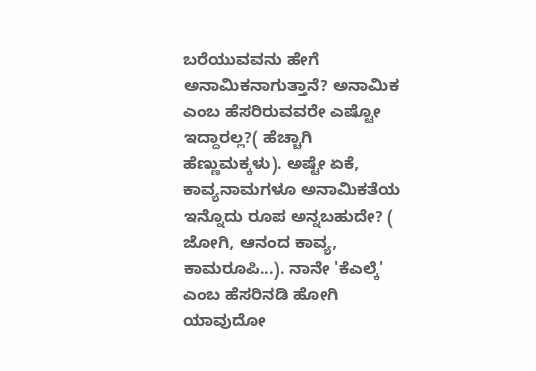ಬರೆಯುವವನು ಹೇಗೆ ಅನಾಮಿಕನಾಗುತ್ತಾನೆ? ಅನಾಮಿಕ ಎಂಬ ಹೆಸರಿರುವವರೇ ಎಷ್ಟೋ ಇದ್ದಾರಲ್ಲ?( ಹೆಚ್ಚಾಗಿ ಹೆಣ್ಣುಮಕ್ಕಳು). ಅಷ್ಟೇ ಏಕೆ, ಕಾವ್ಯನಾಮಗಳೂ ಅನಾಮಿಕತೆಯ ಇನ್ನೊದು ರೂಪ ಅನ್ನಬಹುದೇ? ( ಜೋಗಿ, ಆನಂದ ಕಾವ್ಯ, ಕಾಮರೂಪಿ...). ನಾನೇ 'ಕೆಎಲ್ಕೆ' ಎಂಬ ಹೆಸರಿನಡಿ ಹೋಗಿ ಯಾವುದೋ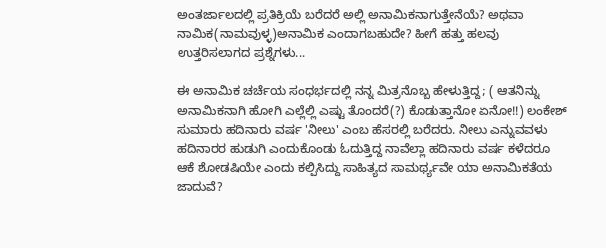ಅಂತರ್ಜಾಲದಲ್ಲಿ ಪ್ರತಿಕ್ರಿಯೆ ಬರೆದರೆ ಅಲ್ಲಿ ಅನಾಮಿಕನಾಗುತ್ತೇನೆಯೆ? ಅಥವಾ ನಾಮಿಕ(ನಾಮವುಳ್ಳ)ಅನಾಮಿಕ ಎಂದಾಗಬಹುದೇ? ಹೀಗೆ ಹತ್ತು ಹಲವು ಉತ್ತರಿಸಲಾಗದ ಪ್ರಶ್ನೆಗಳು...

ಈ ಅನಾಮಿಕ ಚರ್ಚೆಯ ಸಂಧರ್ಭದಲ್ಲಿ ನನ್ನ ಮಿತ್ರನೊಬ್ಬ ಹೇಳುತ್ತಿದ್ದ; ( ಆತನಿನ್ನು ಅನಾಮಿಕನಾಗಿ ಹೋಗಿ ಎಲ್ಲೆಲ್ಲಿ ಎಷ್ಟು ತೊಂದರೆ(?) ಕೊಡುತ್ತಾನೋ ಏನೋ!!) ಲಂಕೇಶ್ ಸುಮಾರು ಹದಿನಾರು ವರ್ಷ 'ನೀಲು' ಎಂಬ ಹೆಸರಲ್ಲಿ ಬರೆದರು. ನೀಲು ಎನ್ನುವವಳು ಹದಿನಾರರ ಹುಡುಗಿ ಎಂದುಕೊಂಡು ಓದುತ್ತಿದ್ದ ನಾವೆಲ್ಲಾ ಹದಿನಾರು ವರ್ಷ ಕಳೆದರೂ ಆಕೆ ಶೋಡಷಿಯೇ ಎಂದು ಕಲ್ಪಿಸಿದ್ದು ಸಾಹಿತ್ಯದ ಸಾಮರ್ಥ್ಯವೇ ಯಾ ಅನಾಮಿಕತೆಯ ಜಾದುವೆ?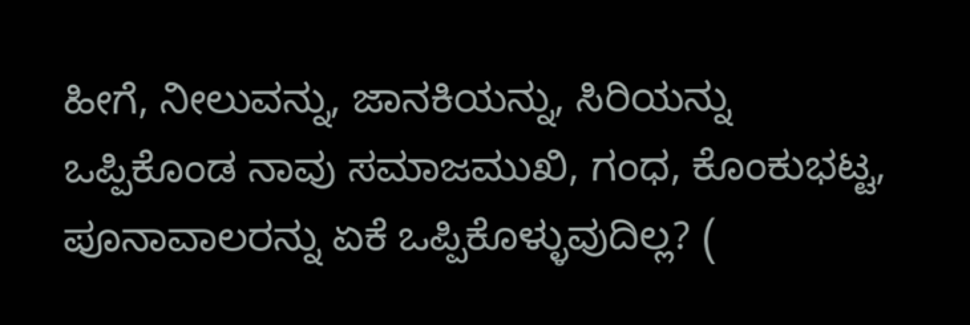ಹೀಗೆ, ನೀಲುವನ್ನು, ಜಾನಕಿಯನ್ನು, ಸಿರಿಯನ್ನು ಒಪ್ಪಿಕೊಂಡ ನಾವು ಸಮಾಜಮುಖಿ, ಗಂಧ, ಕೊಂಕುಭಟ್ಟ, ಪೂನಾವಾಲರನ್ನು ಏಕೆ ಒಪ್ಪಿಕೊಳ್ಳುವುದಿಲ್ಲ? (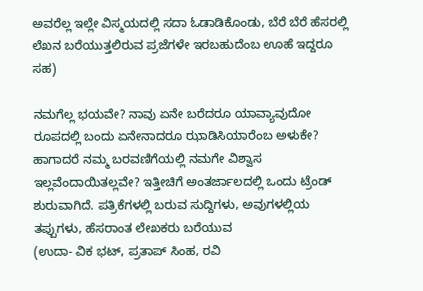ಅವರೆಲ್ಲ ಇಲ್ಲೇ ವಿಸ್ಮಯದಲ್ಲಿ ಸದಾ ಓಡಾಡಿಕೊಂಡು, ಬೆರೆ ಬೆರೆ ಹೆಸರಲ್ಲಿ ಲೆಖನ ಬರೆಯುತ್ತಲಿರುವ ಪ್ರಜೆಗಳೇ ಇರಬಹುದೆಂಬ ಊಹೆ ಇದ್ದರೂ ಸಹ)

ನಮಗೆಲ್ಲ ಭಯವೇ? ನಾವು ಏನೇ ಬರೆದರೂ ಯಾವ್ಯಾವುದೋ ರೂಪದಲ್ಲಿ ಬಂದು ಏನೇನಾದರೂ ಝಾಡಿಸಿಯಾರೆಂಬ ಅಳುಕೇ? ಹಾಗಾದರೆ ನಮ್ಮ ಬರವಣಿಗೆಯಲ್ಲಿ ನಮಗೇ ವಿಶ್ವಾಸ ಇಲ್ಲವೆಂದಾಯಿತಲ್ಲವೇ? ಇತ್ತೀಚಿಗೆ ಅಂತರ್ಜಾಲದಲ್ಲಿ ಒಂದು ಟ್ರೆಂಡ್ ಶುರುವಾಗಿದೆ. ಪತ್ರಿಕೆಗಳಲ್ಲಿ ಬರುವ ಸುದ್ದಿಗಳು, ಅವುಗಳಲ್ಲಿಯ ತಪ್ಪುಗಳು, ಹೆಸರಾಂತ ಲೇಖಕರು ಬರೆಯುವ
(ಉದಾ- ವಿಕ ಭಟ್, ಪ್ರತಾಪ್ ಸಿಂಹ, ರವಿ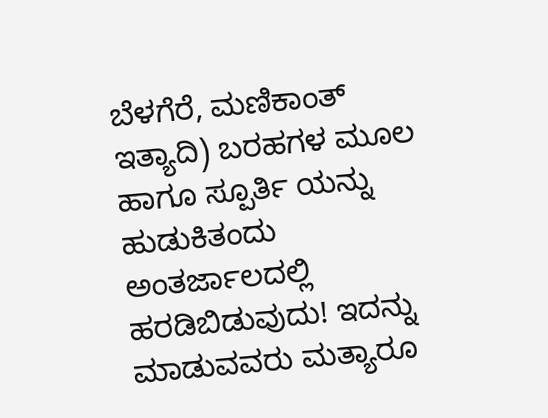ಬೆಳಗೆರೆ, ಮಣಿಕಾಂತ್ ಇತ್ಯಾದಿ) ಬರಹಗಳ ಮೂಲ ಹಾಗೂ ಸ್ಪೂರ್ತಿ ಯನ್ನು ಹುಡುಕಿತಂದು ಅಂತರ್ಜಾಲದಲ್ಲಿ ಹರಡಿಬಿಡುವುದು! ಇದನ್ನು ಮಾಡುವವರು ಮತ್ಯಾರೂ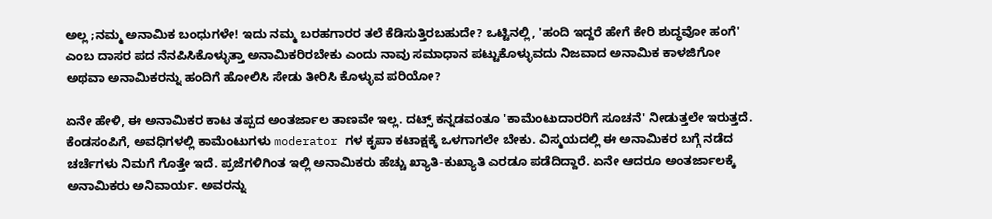ಅಲ್ಲ ;ನಮ್ಮ ಅನಾಮಿಕ ಬಂಧುಗಳೇ! ಇದು ನಮ್ಮ ಬರಹಗಾರರ ತಲೆ ಕೆಡಿಸುತ್ತಿರಬಹುದೇ? ಒಟ್ಟಿನಲ್ಲಿ, 'ಹಂದಿ ಇದ್ದರೆ ಹೇಗೆ ಕೇರಿ ಶುದ್ಧವೋ ಹಂಗೆ' ಎಂಬ ದಾಸರ ಪದ ನೆನಪಿಸಿಕೊಳ್ಳುತ್ತಾ ಅನಾಮಿಕರಿರಬೇಕು ಎಂದು ನಾವು ಸಮಾಧಾನ ಪಟ್ಟುಕೊಳ್ಳುವದು ನಿಜವಾದ ಅನಾಮಿಕ ಕಾಳಜಿಗೋ ಅಥವಾ ಅನಾಮಿಕರನ್ನು ಹಂದಿಗೆ ಹೋಲಿಸಿ ಸೇಡು ತೀರಿಸಿ ಕೊಳ್ಳುವ ಪರಿಯೋ?

ಏನೇ ಹೇಳಿ, ಈ ಅನಾಮಿಕರ ಕಾಟ ತಪ್ಪದ ಅಂತರ್ಜಾಲ ತಾಣವೇ ಇಲ್ಲ. ದಟ್ಸ್ ಕನ್ನಡವಂತೂ 'ಕಾಮೆಂಟುದಾರರಿಗೆ ಸೂಚನೆ' ನೀಡುತ್ತಲೇ ಇರುತ್ತದೆ. ಕೆಂಡಸಂಪಿಗೆ, ಅವಧಿಗಳಲ್ಲಿ ಕಾಮೆಂಟುಗಳು moderator ಗಳ ಕೃಪಾ ಕಟಾಕ್ಷಕ್ಕೆ ಒಳಗಾಗಲೇ ಬೇಕು. ವಿಸ್ಮಯದಲ್ಲಿ ಈ ಅನಾಮಿಕರ ಬಗ್ಗೆ ನಡೆದ ಚರ್ಚೆಗಳು ನಿಮಗೆ ಗೊತ್ತೇ ಇದೆ. ಪ್ರಜೆಗಳಿಗಿಂತ ಇಲ್ಲಿ ಅನಾಮಿಕರು ಹೆಚ್ಚು ಖ್ಯಾತಿ-ಕುಖ್ಯಾತಿ ಎರಡೂ ಪಡೆದಿದ್ದಾರೆ. ಏನೇ ಆದರೂ ಅಂತರ್ಜಾಲಕ್ಕೆ ಅನಾಮಿಕರು ಅನಿವಾರ್ಯ. ಅವರನ್ನು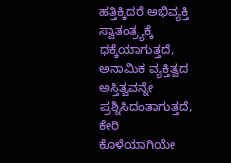ಹತ್ತಿಕ್ಕಿದರೆ ಅಭಿವ್ಯಕ್ತಿ ಸ್ವಾತಂತ್ರ್ಯಕ್ಕೆ ಧಕ್ಕೆಯಾಗುತ್ತದೆ, ಅನಾಮಿಕ ವ್ಯಕ್ತಿತ್ವದ ಅಸ್ತಿತ್ವವನ್ನೇ ಪ್ರಶ್ನಿಸಿದಂತಾಗುತ್ತದೆ, ಕೇರಿ ಕೊಳೆಯಾಗಿಯೇ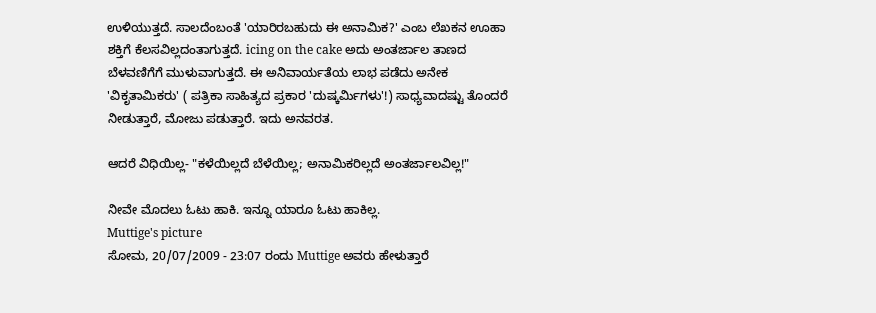ಉಳಿಯುತ್ತದೆ. ಸಾಲದೆಂಬಂತೆ 'ಯಾರಿರಬಹುದು ಈ ಅನಾಮಿಕ?' ಎಂಬ ಲೆಖಕನ ಊಹಾ ಶಕ್ತಿಗೆ ಕೆಲಸವಿಲ್ಲದಂತಾಗುತ್ತದೆ. icing on the cake ಅದು ಅಂತರ್ಜಾಲ ತಾಣದ ಬೆಳವಣಿಗೆಗೆ ಮುಳುವಾಗುತ್ತದೆ. ಈ ಅನಿವಾರ್ಯತೆಯ ಲಾಭ ಪಡೆದು ಅನೇಕ 'ವಿಕೃತಾಮಿಕರು' ( ಪತ್ರಿಕಾ ಸಾಹಿತ್ಯದ ಪ್ರಕಾರ 'ದುಷ್ಕರ್ಮಿಗಳು'!) ಸಾಧ್ಯವಾದಷ್ಟು ತೊಂದರೆ ನೀಡುತ್ತಾರೆ, ಮೋಜು ಪಡುತ್ತಾರೆ. ಇದು ಅನವರತ.

ಆದರೆ ವಿಧಿಯಿಲ್ಲ- "ಕಳೆಯಿಲ್ಲದೆ ಬೆಳೆಯಿಲ್ಲ; ಅನಾಮಿಕರಿಲ್ಲದೆ ಅಂತರ್ಜಾಲವಿಲ್ಲ!"

ನೀವೇ ಮೊದಲು ಓಟು ಹಾಕಿ. ಇನ್ನೂ ಯಾರೂ ಓಟು ಹಾಕಿಲ್ಲ.
Muttige's picture
ಸೋಮ, 20/07/2009 - 23:07 ರಂದು Muttige ಅವರು ಹೇಳುತ್ತಾರೆ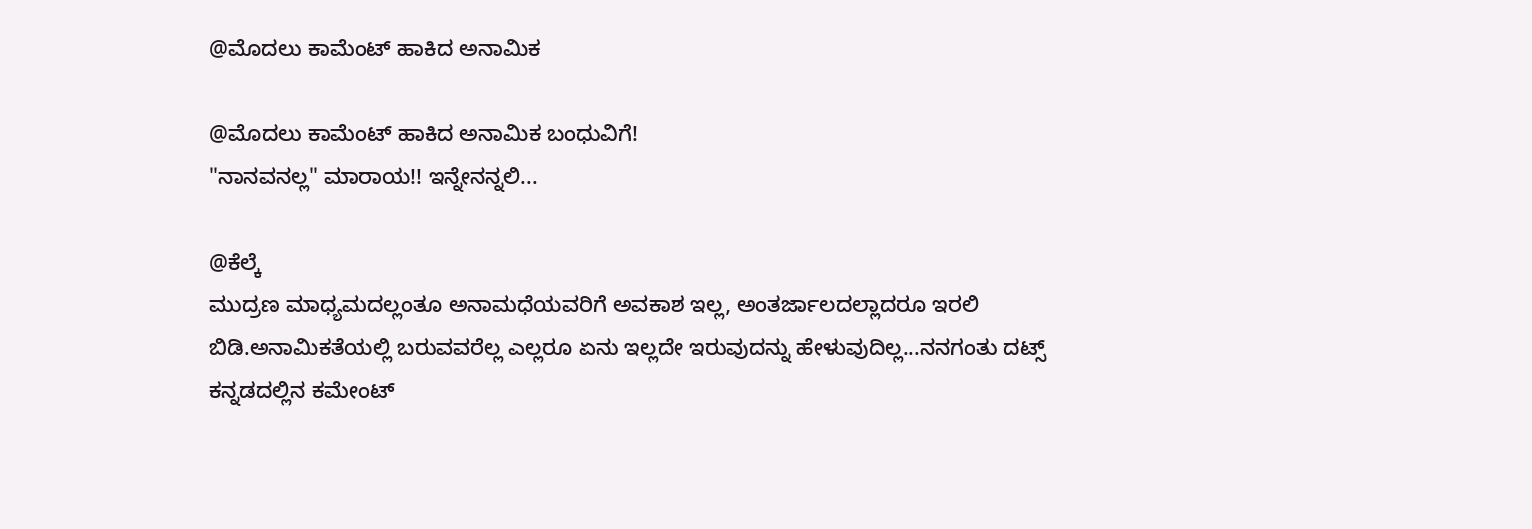@ಮೊದಲು ಕಾಮೆಂಟ್ ಹಾಕಿದ ಅನಾಮಿಕ

@ಮೊದಲು ಕಾಮೆಂಟ್ ಹಾಕಿದ ಅನಾಮಿಕ ಬಂಧುವಿಗೆ!
"ನಾನವನಲ್ಲ" ಮಾರಾಯ!! ಇನ್ನೇನನ್ನಲಿ...

@ಕೆಲ್ಕೆ
ಮುದ್ರಣ ಮಾಧ್ಯಮದಲ್ಲಂತೂ ಅನಾಮಧೆಯವರಿಗೆ ಅವಕಾಶ ಇಲ್ಲ, ಅಂತರ್ಜಾಲದಲ್ಲಾದರೂ ಇರಲಿ ಬಿಡಿ.ಅನಾಮಿಕತೆಯಲ್ಲಿ ಬರುವವರೆಲ್ಲ ಎಲ್ಲರೂ ಏನು ಇಲ್ಲದೇ ಇರುವುದನ್ನು ಹೇಳುವುದಿಲ್ಲ...ನನಗಂತು ದಟ್ಸ್ ಕನ್ನಡದಲ್ಲಿನ ಕಮೇಂಟ್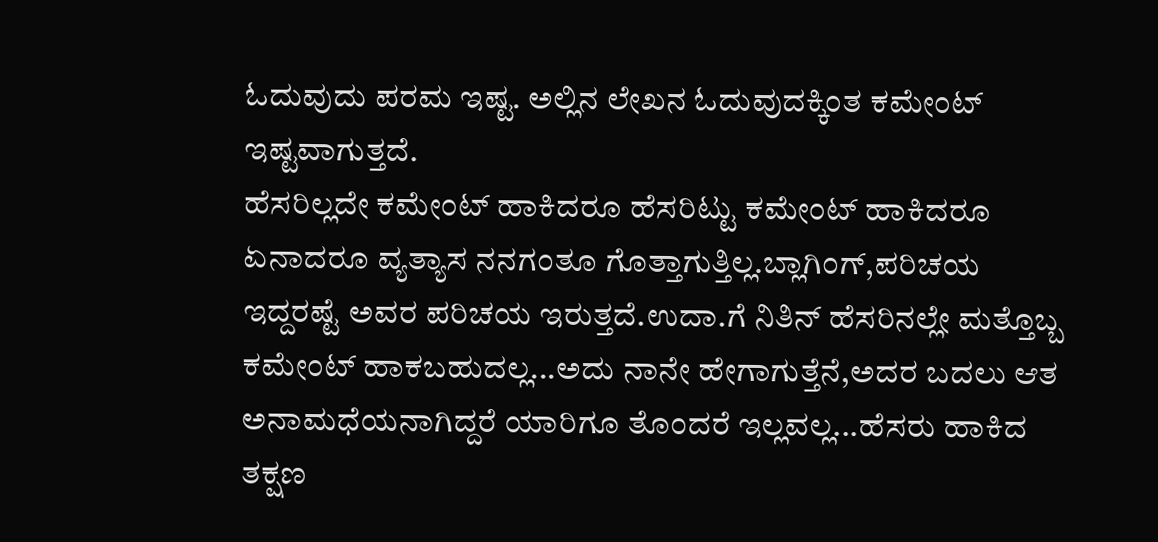ಓದುವುದು ಪರಮ ಇಷ್ಟ. ಅಲ್ಲಿನ ಲೇಖನ ಓದುವುದಕ್ಕಿಂತ ಕಮೇಂಟ್ ಇಷ್ಟವಾಗುತ್ತದೆ.
ಹೆಸರಿಲ್ಲದೇ ಕಮೇಂಟ್ ಹಾಕಿದರೂ ಹೆಸರಿಟ್ಟು ಕಮೇಂಟ್ ಹಾಕಿದರೂ ಏನಾದರೂ ವ್ಯತ್ಯಾಸ ನನಗಂತೂ ಗೊತ್ತಾಗುತ್ತಿಲ್ಲ.ಬ್ಲಾಗಿಂಗ್,ಪರಿಚಯ ಇದ್ದರಷ್ಟೆ ಅವರ ಪರಿಚಯ ಇರುತ್ತದೆ.ಉದಾ.ಗೆ ನಿತಿನ್ ಹೆಸರಿನಲ್ಲೇ ಮತ್ತೊಬ್ಬ ಕಮೇಂಟ್ ಹಾಕಬಹುದಲ್ಲ...ಅದು ನಾನೇ ಹೇಗಾಗುತ್ತೆನೆ,ಅದರ ಬದಲು ಆತ ಅನಾಮಧೆಯನಾಗಿದ್ದರೆ ಯಾರಿಗೂ ತೊಂದರೆ ಇಲ್ಲವಲ್ಲ...ಹೆಸರು ಹಾಕಿದ ತಕ್ಷಣ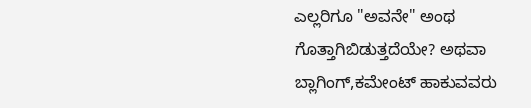ಎಲ್ಲರಿಗೂ "ಅವನೇ" ಅಂಥ ಗೊತ್ತಾಗಿಬಿಡುತ್ತದೆಯೇ? ಅಥವಾ ಬ್ಲಾಗಿಂಗ್,ಕಮೇಂಟ್ ಹಾಕುವವರು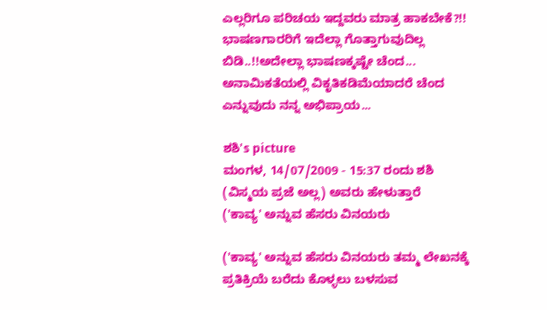ಎಲ್ಲರಿಗೂ ಪರಿಚಯ ಇದ್ದವರು ಮಾತ್ರ ಹಾಕಬೇಕೆ?!!
ಭಾಷಣಗಾರರಿಗೆ ಇದೆಲ್ಲಾ ಗೊತ್ತಾಗುವುದಿಲ್ಲ ಬಿಡಿ..!!ಅದೇಲ್ಲಾ ಭಾಷಣಕ್ಕಷ್ಟೇ ಚೆಂದ...
ಅನಾಮಿಕತೆಯಲ್ಲಿ ವಿಕೃತಿಕಡಿಮೆಯಾದರೆ ಚೆಂದ ಎನ್ನುವುದು ನನ್ನ ಅಭಿಪ್ರಾಯ...

ಶಶಿ's picture
ಮಂಗಳ, 14/07/2009 - 15:37 ರಂದು ಶಶಿ (ವಿಸ್ಮಯ ಪ್ರಜೆ ಅಲ್ಲ) ಅವರು ಹೇಳುತ್ತಾರೆ
('ಕಾವ್ಯ' ಅನ್ನುವ ಹೆಸರು ವಿನಯರು

('ಕಾವ್ಯ' ಅನ್ನುವ ಹೆಸರು ವಿನಯರು ತಮ್ಮ ಲೇಖನಕ್ಕೆ ಪ್ರತಿಕ್ರಿಯೆ ಬರೆದು ಕೊಳ್ಳಲು ಬಳಸುವ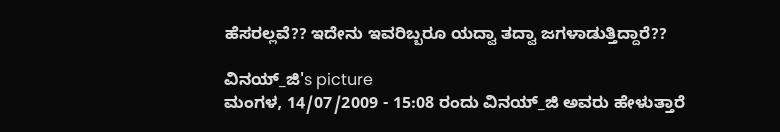ಹೆಸರಲ್ಲವೆ?? ಇದೇನು ಇವರಿಬ್ಬರೂ ಯದ್ವಾ ತದ್ವಾ ಜಗಳಾಡುತ್ತಿದ್ದಾರೆ??

ವಿನಯ್_ಜಿ's picture
ಮಂಗಳ, 14/07/2009 - 15:08 ರಂದು ವಿನಯ್_ಜಿ ಅವರು ಹೇಳುತ್ತಾರೆ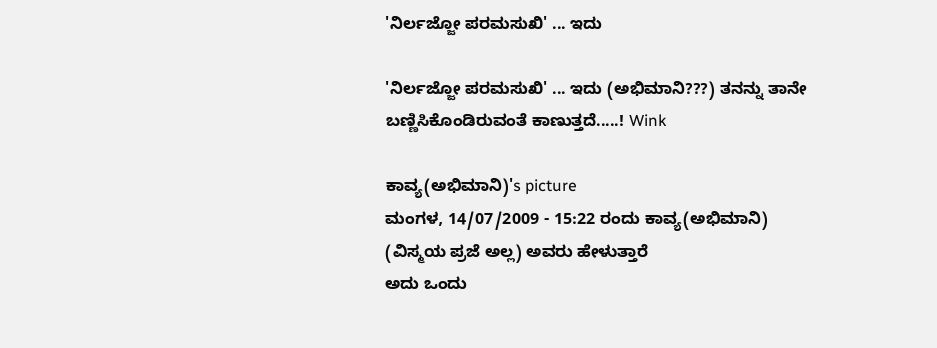'ನಿರ್ಲಜ್ಜೋ ಪರಮಸುಖಿ' ... ಇದು

'ನಿರ್ಲಜ್ಜೋ ಪರಮಸುಖಿ' ... ಇದು (ಅಭಿಮಾನಿ???) ತನನ್ನು ತಾನೇ ಬಣ್ಣಿಸಿಕೊಂಡಿರುವಂತೆ ಕಾಣುತ್ತದೆ.....! Wink

ಕಾವ್ಯ(ಅಭಿಮಾನಿ)'s picture
ಮಂಗಳ, 14/07/2009 - 15:22 ರಂದು ಕಾವ್ಯ(ಅಭಿಮಾನಿ) (ವಿಸ್ಮಯ ಪ್ರಜೆ ಅಲ್ಲ) ಅವರು ಹೇಳುತ್ತಾರೆ
ಅದು ಒಂದು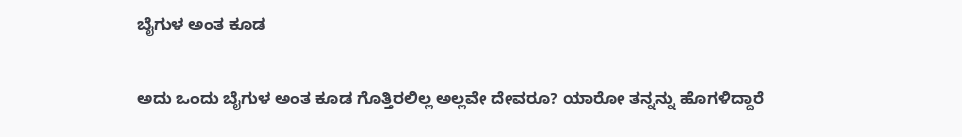ಬೈಗುಳ ಅಂತ ಕೂಡ

ಅದು ಒಂದು ಬೈಗುಳ ಅಂತ ಕೂಡ ಗೊತ್ತಿರಲಿಲ್ಲ ಅಲ್ಲವೇ ದೇವರೂ? ಯಾರೋ ತನ್ನನ್ನು ಹೊಗಳಿದ್ದಾರೆ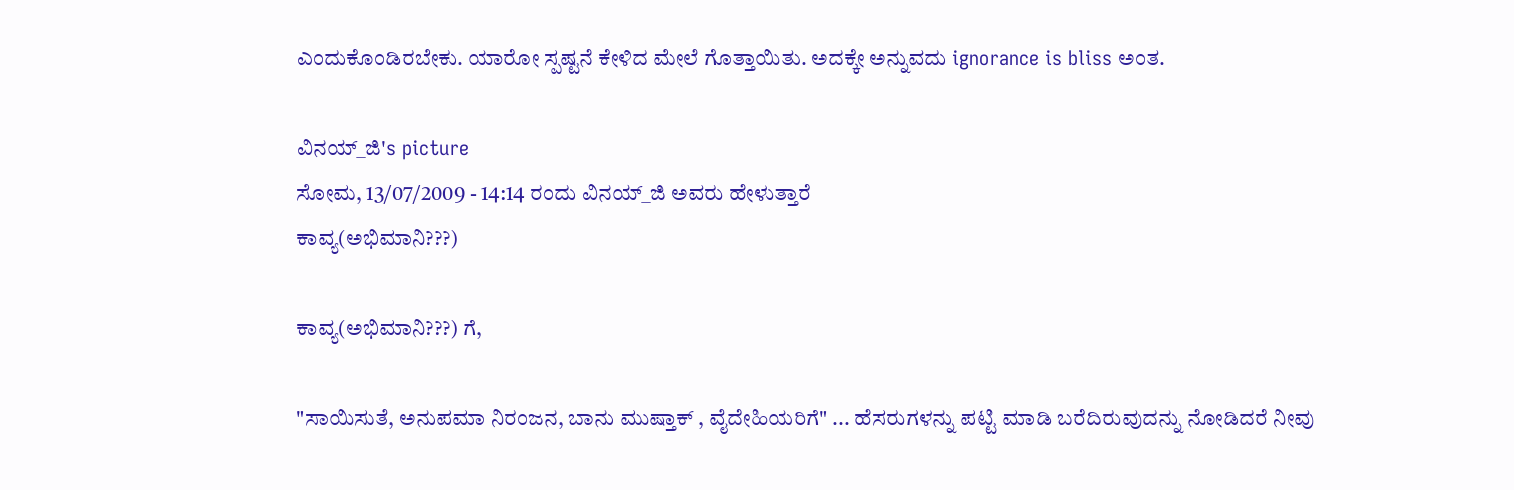ಎಂದುಕೊಂಡಿರಬೇಕು. ಯಾರೋ ಸ್ಪಷ್ಟನೆ ಕೇಳಿದ ಮೇಲೆ ಗೊತ್ತಾಯಿತು. ಅದಕ್ಕೇ ಅನ್ನುವದು ignorance is bliss ಅಂತ.

ವಿನಯ್_ಜಿ's picture
ಸೋಮ, 13/07/2009 - 14:14 ರಂದು ವಿನಯ್_ಜಿ ಅವರು ಹೇಳುತ್ತಾರೆ
ಕಾವ್ಯ(ಅಭಿಮಾನಿ???)

ಕಾವ್ಯ(ಅಭಿಮಾನಿ???) ಗೆ,

"ಸಾಯಿಸುತೆ, ಅನುಪಮಾ ನಿರಂಜನ, ಬಾನು ಮುಷ್ತಾಕ್ , ವೈದೇಹಿಯರಿಗೆ" ... ಹೆಸರುಗಳನ್ನು ಪಟ್ಟಿ ಮಾಡಿ ಬರೆದಿರುವುದನ್ನು ನೋಡಿದರೆ ನೀವು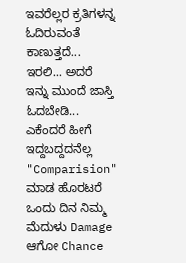ಇವರೆಲ್ಲರ ಕ್ರತಿಗಳನ್ನ ಓದಿರುವಂತೆ ಕಾಣುತ್ತದೆ... ಇರಲಿ... ಅದರೆ ಇನ್ನು ಮುಂದೆ ಜಾಸ್ತಿ ಓದಬೇಡಿ... ಎಕೆಂದರೆ ಹೀಗೆ ಇದ್ದಬದ್ದದನೆಲ್ಲ "Comparision" ಮಾಡ ಹೊರಟರೆ ಒಂದು ದಿನ ನಿಮ್ಮ ಮೆದುಳು Damage ಆಗೋ Chance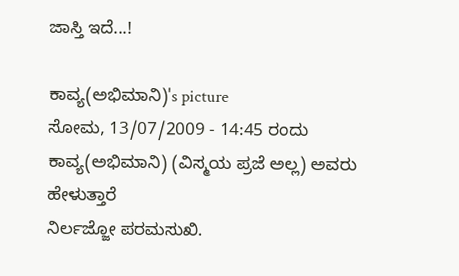ಜಾಸ್ತಿ ಇದೆ...!

ಕಾವ್ಯ(ಅಭಿಮಾನಿ)'s picture
ಸೋಮ, 13/07/2009 - 14:45 ರಂದು ಕಾವ್ಯ(ಅಭಿಮಾನಿ) (ವಿಸ್ಮಯ ಪ್ರಜೆ ಅಲ್ಲ) ಅವರು ಹೇಳುತ್ತಾರೆ
ನಿರ್ಲಜ್ಜೋ ಪರಮಸುಖಿ.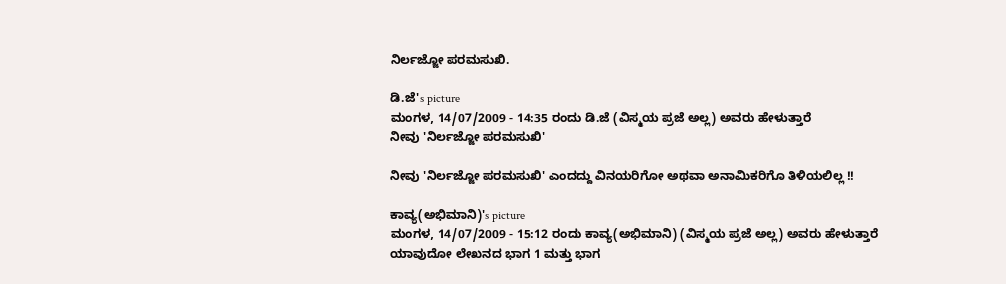ನಿರ್ಲಜ್ಜೋ ಪರಮಸುಖಿ.

ಡಿ.ಜೆ's picture
ಮಂಗಳ, 14/07/2009 - 14:35 ರಂದು ಡಿ.ಜೆ (ವಿಸ್ಮಯ ಪ್ರಜೆ ಅಲ್ಲ) ಅವರು ಹೇಳುತ್ತಾರೆ
ನೀವು 'ನಿರ್ಲಜ್ಜೋ ಪರಮಸುಖಿ'

ನೀವು 'ನಿರ್ಲಜ್ಜೋ ಪರಮಸುಖಿ' ಎಂದದ್ದು ವಿನಯರಿಗೋ ಅಥವಾ ಅನಾಮಿಕರಿಗೊ ತಿಳಿಯಲಿಲ್ಲ !!

ಕಾವ್ಯ(ಅಭಿಮಾನಿ)'s picture
ಮಂಗಳ, 14/07/2009 - 15:12 ರಂದು ಕಾವ್ಯ(ಅಭಿಮಾನಿ) (ವಿಸ್ಮಯ ಪ್ರಜೆ ಅಲ್ಲ) ಅವರು ಹೇಳುತ್ತಾರೆ
ಯಾವುದೋ ಲೇಖನದ ಭಾಗ 1 ಮತ್ತು ಭಾಗ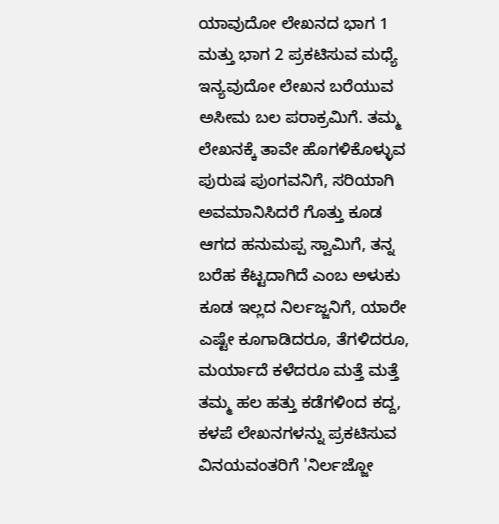ಯಾವುದೋ ಲೇಖನದ ಭಾಗ 1 ಮತ್ತು ಭಾಗ 2 ಪ್ರಕಟಿಸುವ ಮಧ್ಯೆ ಇನ್ಯವುದೋ ಲೇಖನ ಬರೆಯುವ ಅಸೀಮ ಬಲ ಪರಾಕ್ರಮಿಗೆ. ತಮ್ಮ ಲೇಖನಕ್ಕೆ ತಾವೇ ಹೊಗಳಿಕೊಳ್ಳುವ ಪುರುಷ ಪುಂಗವನಿಗೆ, ಸರಿಯಾಗಿ ಅವಮಾನಿಸಿದರೆ ಗೊತ್ತು ಕೂಡ ಆಗದ ಹನುಮಪ್ಪ ಸ್ವಾಮಿಗೆ, ತನ್ನ ಬರೆಹ ಕೆಟ್ಟದಾಗಿದೆ ಎಂಬ ಅಳುಕು ಕೂಡ ಇಲ್ಲದ ನಿರ್ಲಜ್ಜನಿಗೆ, ಯಾರೇ ಎಷ್ಟೇ ಕೂಗಾಡಿದರೂ, ತೆಗಳಿದರೂ, ಮರ್ಯಾದೆ ಕಳೆದರೂ ಮತ್ತೆ ಮತ್ತೆ ತಮ್ಮ ಹಲ ಹತ್ತು ಕಡೆಗಳಿಂದ ಕದ್ದ, ಕಳಪೆ ಲೇಖನಗಳನ್ನು ಪ್ರಕಟಿಸುವ ವಿನಯವಂತರಿಗೆ 'ನಿರ್ಲಜ್ಜೋ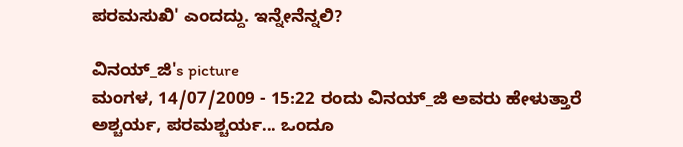ಪರಮಸುಖಿ' ಎಂದದ್ದು. ಇನ್ನೇನೆನ್ನಲಿ?

ವಿನಯ್_ಜಿ's picture
ಮಂಗಳ, 14/07/2009 - 15:22 ರಂದು ವಿನಯ್_ಜಿ ಅವರು ಹೇಳುತ್ತಾರೆ
ಅಶ್ಚರ್ಯ, ಪರಮಶ್ಚರ್ಯ... ಒಂದೂ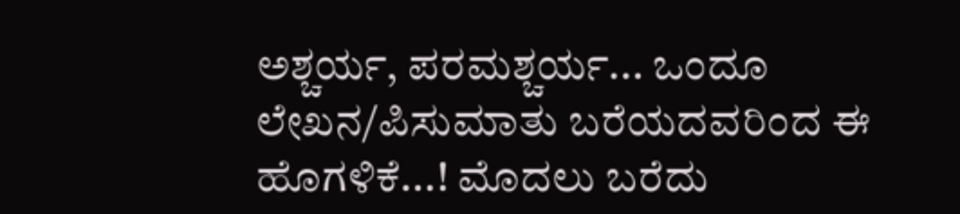ಅಶ್ಚರ್ಯ, ಪರಮಶ್ಚರ್ಯ... ಒಂದೂ ಲೇಖನ/ಪಿಸುಮಾತು ಬರೆಯದವರಿಂದ ಈ ಹೊಗಳಿಕೆ...! ಮೊದಲು ಬರೆದು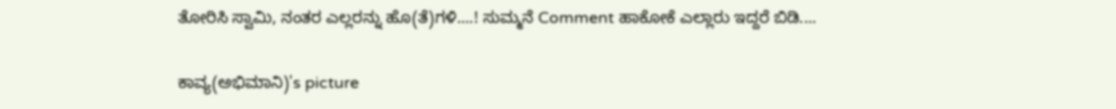ತೋರಿಸಿ ಸ್ವಾಮಿ, ನಂತರ ಎಲ್ಲರನ್ನು ಹೊ(ತೆ)ಗಳಿ....! ಸುಮ್ಮನೆ Comment ಹಾಕೋಕೆ ಎಲ್ಲಾರು ಇದ್ದರೆ ಬಿಡಿ....

ಕಾವ್ಯ(ಅಭಿಮಾನಿ)'s picture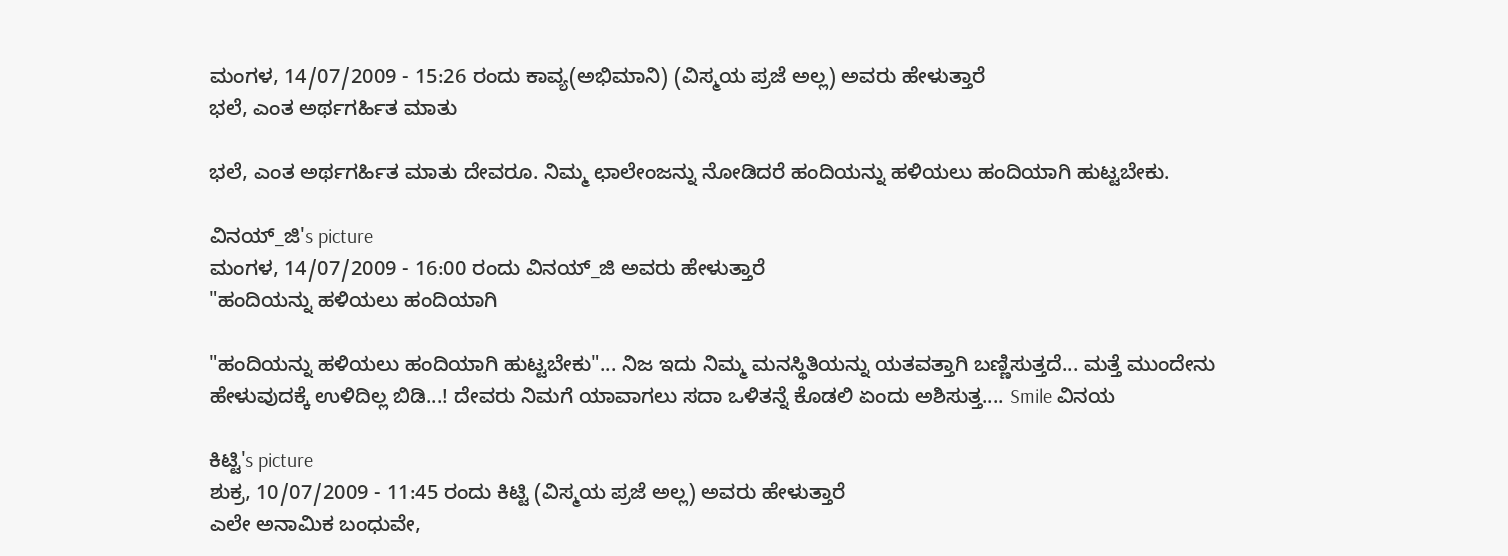ಮಂಗಳ, 14/07/2009 - 15:26 ರಂದು ಕಾವ್ಯ(ಅಭಿಮಾನಿ) (ವಿಸ್ಮಯ ಪ್ರಜೆ ಅಲ್ಲ) ಅವರು ಹೇಳುತ್ತಾರೆ
ಭಲೆ, ಎಂತ ಅರ್ಥಗರ್ಹಿತ ಮಾತು

ಭಲೆ, ಎಂತ ಅರ್ಥಗರ್ಹಿತ ಮಾತು ದೇವರೂ. ನಿಮ್ಮ ಛಾಲೇಂಜನ್ನು ನೋಡಿದರೆ ಹಂದಿಯನ್ನು ಹಳಿಯಲು ಹಂದಿಯಾಗಿ ಹುಟ್ಟಬೇಕು.

ವಿನಯ್_ಜಿ's picture
ಮಂಗಳ, 14/07/2009 - 16:00 ರಂದು ವಿನಯ್_ಜಿ ಅವರು ಹೇಳುತ್ತಾರೆ
"ಹಂದಿಯನ್ನು ಹಳಿಯಲು ಹಂದಿಯಾಗಿ

"ಹಂದಿಯನ್ನು ಹಳಿಯಲು ಹಂದಿಯಾಗಿ ಹುಟ್ಟಬೇಕು"... ನಿಜ ಇದು ನಿಮ್ಮ ಮನಸ್ಥಿತಿಯನ್ನು ಯತವತ್ತಾಗಿ ಬಣ್ಣಿಸುತ್ತದೆ... ಮತ್ತೆ ಮುಂದೇನು ಹೇಳುವುದಕ್ಕೆ ಉಳಿದಿಲ್ಲ ಬಿಡಿ...! ದೇವರು ನಿಮಗೆ ಯಾವಾಗಲು ಸದಾ ಒಳಿತನ್ನೆ ಕೊಡಲಿ ಏಂದು ಅಶಿಸುತ್ತ.... Smile ವಿನಯ

ಕಿಟ್ಟಿ's picture
ಶುಕ್ರ, 10/07/2009 - 11:45 ರಂದು ಕಿಟ್ಟಿ (ವಿಸ್ಮಯ ಪ್ರಜೆ ಅಲ್ಲ) ಅವರು ಹೇಳುತ್ತಾರೆ
ಎಲೇ ಅನಾಮಿಕ ಬಂಧುವೇ,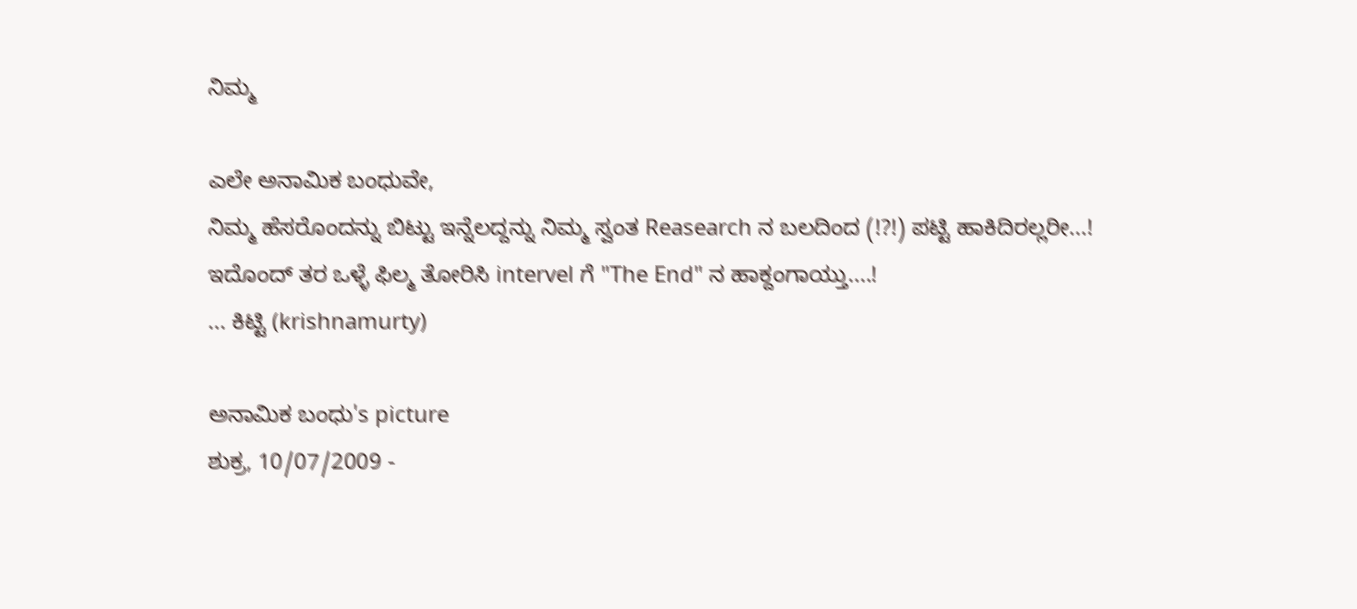ನಿಮ್ಮ

ಎಲೇ ಅನಾಮಿಕ ಬಂಧುವೇ,
ನಿಮ್ಮ ಹೆಸರೊಂದನ್ನು ಬಿಟ್ಟು ಇನ್ನೆಲದ್ದನ್ನು ನಿಮ್ಮ ಸ್ವಂತ Reasearch ನ ಬಲದಿಂದ (!?!) ಪಟ್ಟಿ ಹಾಕಿದಿರಲ್ಲರೀ...!
ಇದೊಂದ್ ತರ ಒಳ್ಳೆ ಫಿಲ್ಮ ತೋರಿಸಿ intervel ಗೆ "The End" ನ ಹಾಕ್ದಂಗಾಯ್ತು....!
... ಕಿಟ್ಟಿ (krishnamurty)

ಅನಾಮಿಕ ಬಂಧು's picture
ಶುಕ್ರ, 10/07/2009 -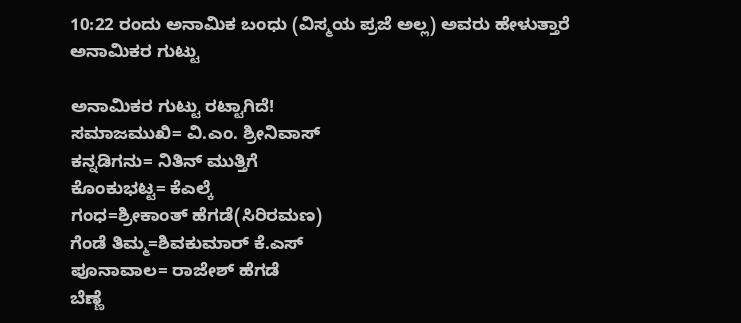10:22 ರಂದು ಅನಾಮಿಕ ಬಂಧು (ವಿಸ್ಮಯ ಪ್ರಜೆ ಅಲ್ಲ) ಅವರು ಹೇಳುತ್ತಾರೆ
ಅನಾಮಿಕರ ಗುಟ್ಟು

ಅನಾಮಿಕರ ಗುಟ್ಟು ರಟ್ಟಾಗಿದೆ!
ಸಮಾಜಮುಖಿ= ವಿ.ಎಂ. ಶ್ರೀನಿವಾಸ್
ಕನ್ನಡಿಗನು= ನಿತಿನ್ ಮುತ್ತಿಗೆ
ಕೊಂಕುಭಟ್ಟ= ಕೆಎಲ್ಕೆ
ಗಂಧ=ಶ್ರೀಕಾಂತ್ ಹೆಗಡೆ(ಸಿರಿರಮಣ)
ಗೆಂಡೆ ತಿಮ್ಮ=ಶಿವಕುಮಾರ್ ಕೆ.ಎಸ್
ಪೂನಾವಾಲ= ರಾಜೇಶ್ ಹೆಗಡೆ
ಬೆಣ್ಣೆ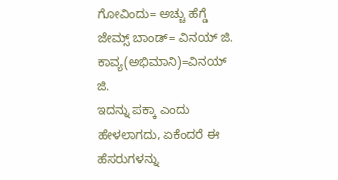ಗೋವಿಂದು= ಅಚ್ಚು ಹೆಗ್ಡೆ
ಜೇಮ್ಸ್ ಬಾಂಡ್= ವಿನಯ್ ಜಿ.
ಕಾವ್ಯ(ಅಭಿಮಾನಿ)=ವಿನಯ್ ಜಿ.
ಇದನ್ನು ಪಕ್ಕಾ ಎಂದು ಹೇಳಲಾಗದು, ಏಕೆಂದರೆ ಈ ಹೆಸರುಗಳನ್ನು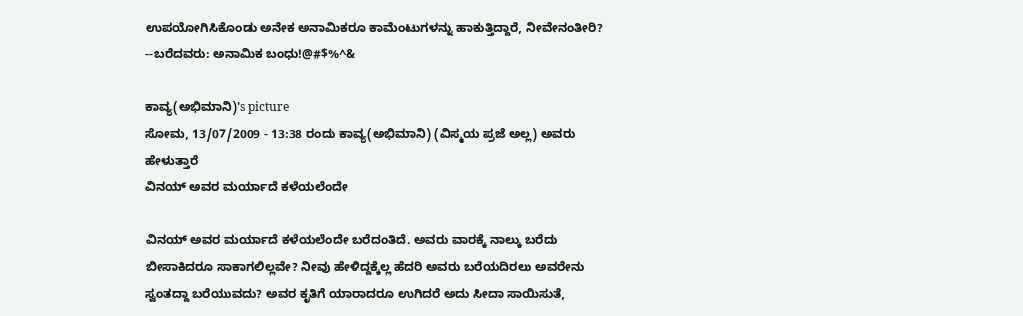ಉಪಯೋಗಿಸಿಕೊಂಡು ಅನೇಕ ಅನಾಮಿಕರೂ ಕಾಮೆಂಟುಗಳನ್ನು ಹಾಕುತ್ತಿದ್ದಾರೆ, ನೀವೇನಂತೀರಿ?
--ಬರೆದವರು: ಅನಾಮಿಕ ಬಂಧು!@#$%^&

ಕಾವ್ಯ(ಅಭಿಮಾನಿ)'s picture
ಸೋಮ, 13/07/2009 - 13:38 ರಂದು ಕಾವ್ಯ(ಅಭಿಮಾನಿ) (ವಿಸ್ಮಯ ಪ್ರಜೆ ಅಲ್ಲ) ಅವರು ಹೇಳುತ್ತಾರೆ
ವಿನಯ್ ಅವರ ಮರ್ಯಾದೆ ಕಳೆಯಲೆಂದೇ

ವಿನಯ್ ಅವರ ಮರ್ಯಾದೆ ಕಳೆಯಲೆಂದೇ ಬರೆದಂತಿದೆ. ಅವರು ವಾರಕ್ಕೆ ನಾಲ್ಕು ಬರೆದು ಬೀಸಾಕಿದರೂ ಸಾಕಾಗಲಿಲ್ಲವೇ? ನೀವು ಹೇಳಿದ್ದಕ್ಕೆಲ್ಲ ಹೆದರಿ ಅವರು ಬರೆಯದಿರಲು ಅವರೇನು ಸ್ವಂತದ್ದಾ ಬರೆಯುವದು? ಅವರ ಕೃತಿಗೆ ಯಾರಾದರೂ ಉಗಿದರೆ ಅದು ಸೀದಾ ಸಾಯಿಸುತೆ,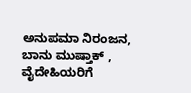ಅನುಪಮಾ ನಿರಂಜನ, ಬಾನು ಮುಷ್ತಾಕ್ , ವೈದೇಹಿಯರಿಗೆ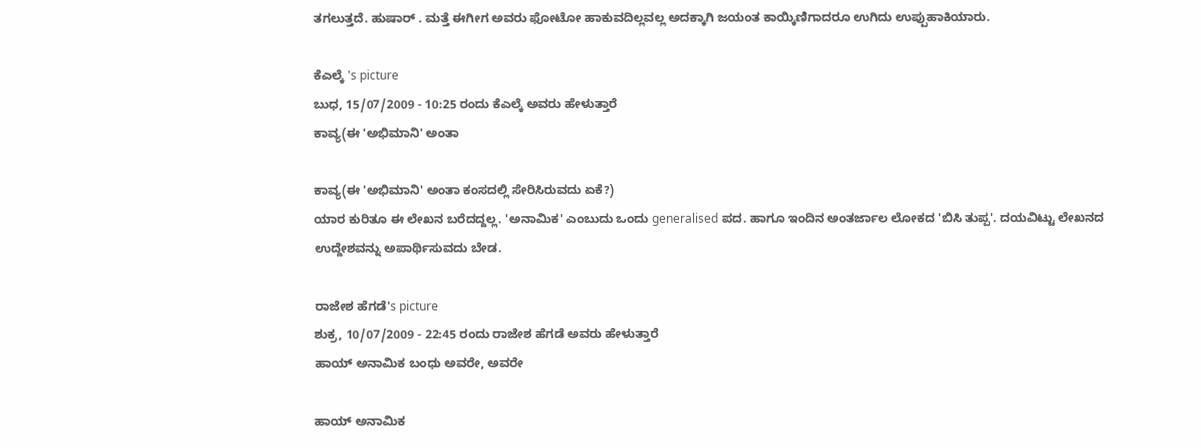ತಗಲುತ್ತದೆ. ಹುಷಾರ್ . ಮತ್ತೆ ಈಗೀಗ ಅವರು ಫೋಟೋ ಹಾಕುವದಿಲ್ಲವಲ್ಲ ಅದಕ್ಕಾಗಿ ಜಯಂತ ಕಾಯ್ಕಿಣಿಗಾದರೂ ಉಗಿದು ಉಪ್ಪುಹಾಕಿಯಾರು.

ಕೆಎಲ್ಕೆ 's picture
ಬುಧ, 15/07/2009 - 10:25 ರಂದು ಕೆಎಲ್ಕೆ ಅವರು ಹೇಳುತ್ತಾರೆ
ಕಾವ್ಯ(ಈ 'ಅಭಿಮಾನಿ' ಅಂತಾ

ಕಾವ್ಯ(ಈ 'ಅಭಿಮಾನಿ' ಅಂತಾ ಕಂಸದಲ್ಲಿ ಸೇರಿಸಿರುವದು ಏಕೆ?)
ಯಾರ ಕುರಿತೂ ಈ ಲೇಖನ ಬರೆದದ್ದಲ್ಲ. 'ಅನಾಮಿಕ' ಎಂಬುದು ಒಂದು generalised ಪದ. ಹಾಗೂ ಇಂದಿನ ಅಂತರ್ಜಾಲ ಲೋಕದ 'ಬಿಸಿ ತುಪ್ಪ'. ದಯವಿಟ್ಟು ಲೇಖನದ ಉದ್ದೇಶವನ್ನು ಅಪಾರ್ಥಿಸುವದು ಬೇಡ.

ರಾಜೇಶ ಹೆಗಡೆ's picture
ಶುಕ್ರ, 10/07/2009 - 22:45 ರಂದು ರಾಜೇಶ ಹೆಗಡೆ ಅವರು ಹೇಳುತ್ತಾರೆ
ಹಾಯ್ ಅನಾಮಿಕ ಬಂಧು ಅವರೇ, ಅವರೇ

ಹಾಯ್ ಅನಾಮಿಕ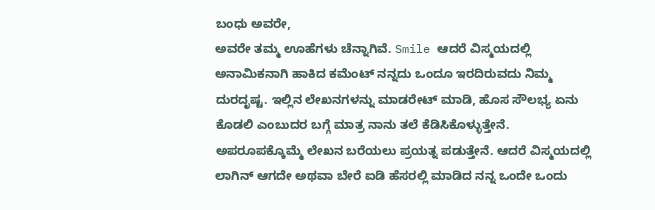ಬಂಧು ಅವರೇ,
ಅವರೇ ತಮ್ಮ ಊಹೆಗಳು ಚೆನ್ನಾಗಿವೆ. Smile ಆದರೆ ವಿಸ್ಮಯದಲ್ಲಿ ಅನಾಮಿಕನಾಗಿ ಹಾಕಿದ ಕಮೆಂಟ್ ನನ್ನದು ಒಂದೂ ಇರದಿರುವದು ನಿಮ್ಮ ದುರದೃಷ್ಟ. ಇಲ್ಲಿನ ಲೇಖನಗಳನ್ನು ಮಾಡರೇಟ್ ಮಾಡಿ, ಹೊಸ ಸೌಲಭ್ಯ ಏನು ಕೊಡಲಿ ಎಂಬುದರ ಬಗ್ಗೆ ಮಾತ್ರ ನಾನು ತಲೆ ಕೆಡಿಸಿಕೊಳ್ಳುತ್ತೇನೆ. ಅಪರೂಪಕ್ಕೊಮ್ಮೆ ಲೇಖನ ಬರೆಯಲು ಪ್ರಯತ್ನ ಪಡುತ್ತೇನೆ. ಆದರೆ ವಿಸ್ಮಯದಲ್ಲಿ ಲಾಗಿನ್ ಆಗದೇ ಅಥವಾ ಬೇರೆ ಐಡಿ ಹೆಸರಲ್ಲಿ ಮಾಡಿದ ನನ್ನ ಒಂದೇ ಒಂದು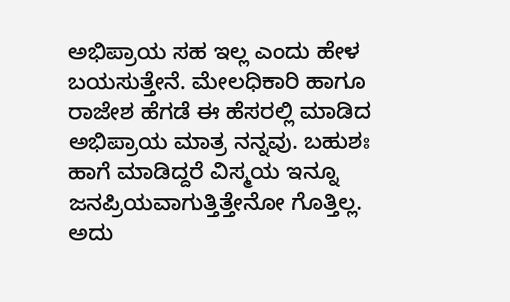ಅಭಿಪ್ರಾಯ ಸಹ ಇಲ್ಲ ಎಂದು ಹೇಳ ಬಯಸುತ್ತೇನೆ. ಮೇಲಧಿಕಾರಿ ಹಾಗೂ ರಾಜೇಶ ಹೆಗಡೆ ಈ ಹೆಸರಲ್ಲಿ ಮಾಡಿದ ಅಭಿಪ್ರಾಯ ಮಾತ್ರ ನನ್ನವು. ಬಹುಶಃ ಹಾಗೆ ಮಾಡಿದ್ದರೆ ವಿಸ್ಮಯ ಇನ್ನೂ ಜನಪ್ರಿಯವಾಗುತ್ತಿತ್ತೇನೋ ಗೊತ್ತಿಲ್ಲ. ಅದು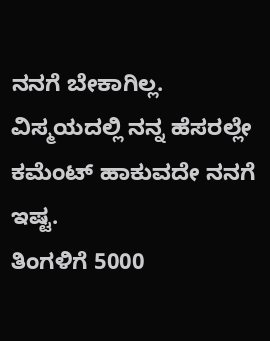ನನಗೆ ಬೇಕಾಗಿಲ್ಲ. ವಿಸ್ಮಯದಲ್ಲಿ ನನ್ನ ಹೆಸರಲ್ಲೇ ಕಮೆಂಟ್ ಹಾಕುವದೇ ನನಗೆ ಇಷ್ಟ.
ತಿಂಗಳಿಗೆ 5000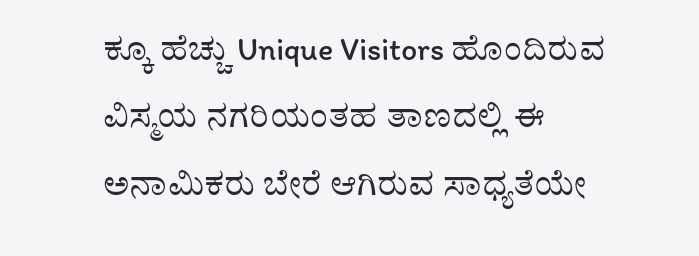ಕ್ಕೂ ಹೆಚ್ಚು Unique Visitors ಹೊಂದಿರುವ ವಿಸ್ಮಯ ನಗರಿಯಂತಹ ತಾಣದಲ್ಲಿ ಈ ಅನಾಮಿಕರು ಬೇರೆ ಆಗಿರುವ ಸಾಧ್ಯತೆಯೇ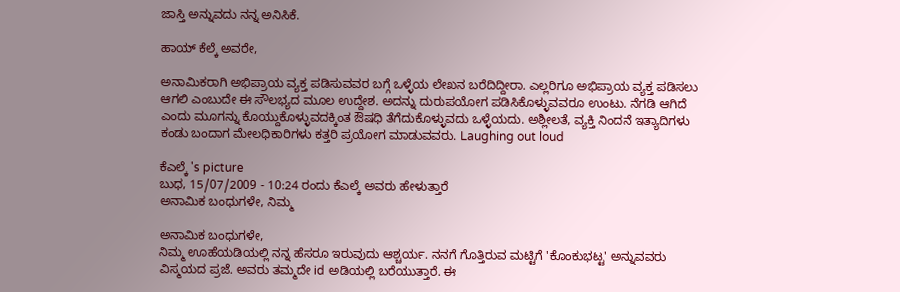ಜಾಸ್ತಿ ಅನ್ನುವದು ನನ್ನ ಅನಿಸಿಕೆ.

ಹಾಯ್ ಕೆಲ್ಕೆ ಅವರೇ,

ಅನಾಮಿಕರಾಗಿ ಅಭಿಪ್ರಾಯ ವ್ಯಕ್ತ ಪಡಿಸುವವರ ಬಗ್ಗೆ ಒಳ್ಳೆಯ ಲೇಖನ ಬರೆದಿದ್ದೀರಾ. ಎಲ್ಲರಿಗೂ ಅಭಿಪ್ರಾಯ ವ್ಯಕ್ತ ಪಡಿಸಲು ಆಗಲಿ ಎಂಬುದೇ ಈ ಸೌಲಭ್ಯದ ಮೂಲ ಉದ್ದೇಶ. ಅದನ್ನು ದುರುಪಯೋಗ ಪಡಿಸಿಕೊಳ್ಳುವವರೂ ಉಂಟು. ನೆಗಡಿ ಆಗಿದೆ ಎಂದು ಮೂಗನ್ನು ಕೊಯ್ದುಕೊಳ್ಳುವದಕ್ಕಿಂತ ಔಷಧಿ ತೆಗೆದುಕೊಳ್ಳುವದು ಒಳ್ಳೆಯದು. ಅಶ್ಲೀಲತೆ, ವ್ಯಕ್ತಿ ನಿಂದನೆ ಇತ್ಯಾದಿಗಳು ಕಂಡು ಬಂದಾಗ ಮೇಲಧಿಕಾರಿಗಳು ಕತ್ತರಿ ಪ್ರಯೋಗ ಮಾಡುವವರು. Laughing out loud

ಕೆಎಲ್ಕೆ 's picture
ಬುಧ, 15/07/2009 - 10:24 ರಂದು ಕೆಎಲ್ಕೆ ಅವರು ಹೇಳುತ್ತಾರೆ
ಅನಾಮಿಕ ಬಂಧುಗಳೇ, ನಿಮ್ಮ

ಅನಾಮಿಕ ಬಂಧುಗಳೇ,
ನಿಮ್ಮ ಊಹೆಯಡಿಯಲ್ಲಿ ನನ್ನ ಹೆಸರೂ ಇರುವುದು ಆಶ್ಚರ್ಯ. ನನಗೆ ಗೊತ್ತಿರುವ ಮಟ್ಟಿಗೆ 'ಕೊಂಕುಭಟ್ಟ' ಅನ್ನುವವರು ವಿಸ್ಮಯದ ಪ್ರಜೆ. ಅವರು ತಮ್ಮದೇ id ಅಡಿಯಲ್ಲಿ ಬರೆಯುತ್ತಾರೆ. ಈ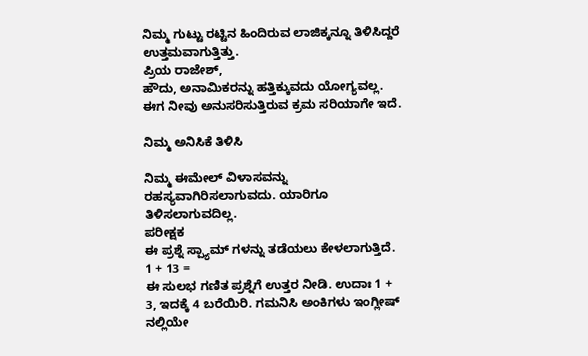ನಿಮ್ಮ ಗುಟ್ಟು ರಟ್ಟಿನ ಹಿಂದಿರುವ ಲಾಜಿಕ್ಕನ್ನೂ ತಿಳಿಸಿದ್ದರೆ ಉತ್ತಮವಾಗುತ್ತಿತ್ತು.
ಪ್ರಿಯ ರಾಜೇಶ್,
ಹೌದು, ಅನಾಮಿಕರನ್ನು ಹತ್ತಿಕ್ಕುವದು ಯೋಗ್ಯವಲ್ಲ. ಈಗ ನೀವು ಅನುಸರಿಸುತ್ತಿರುವ ಕ್ರಮ ಸರಿಯಾಗೇ ಇದೆ.

ನಿಮ್ಮ ಅನಿಸಿಕೆ ತಿಳಿಸಿ

ನಿಮ್ಮ ಈಮೇಲ್ ವಿಳಾಸವನ್ನು ರಹಸ್ಯವಾಗಿರಿಸಲಾಗುವದು. ಯಾರಿಗೂ ತಿಳಿಸಲಾಗುವದಿಲ್ಲ.
ಪರೀಕ್ಷಕ
ಈ ಪ್ರಶ್ನೆ ಸ್ಪ್ಯಾಮ್ ಗಳನ್ನು ತಡೆಯಲು ಕೇಳಲಾಗುತ್ತಿದೆ.
1 + 13 =
ಈ ಸುಲಭ ಗಣಿತ ಪ್ರಶ್ನೆಗೆ ಉತ್ತರ ನೀಡಿ. ಉದಾಃ 1 + 3, ಇದಕ್ಕೆ 4 ಬರೆಯಿರಿ. ಗಮನಿಸಿ ಅಂಕಿಗಳು ಇಂಗ್ಲೀಷ್ ನಲ್ಲಿಯೇ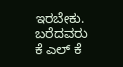ಇರಬೇಕು.
ಬರೆದವರು
ಕೆ ಎಲ್ ಕೆ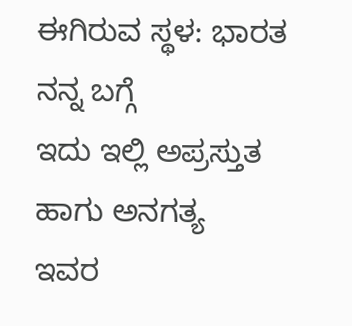ಈಗಿರುವ ಸ್ಥಳ: ಭಾರತ
ನನ್ನ ಬಗ್ಗೆ
ಇದು ಇಲ್ಲಿ ಅಪ್ರಸ್ತುತ ಹಾಗು ಅನಗತ್ಯ
ಇವರ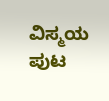ವಿಸ್ಮಯ ಪುಟ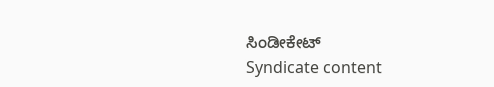ಸಿಂಡೀಕೇಟ್
Syndicate content